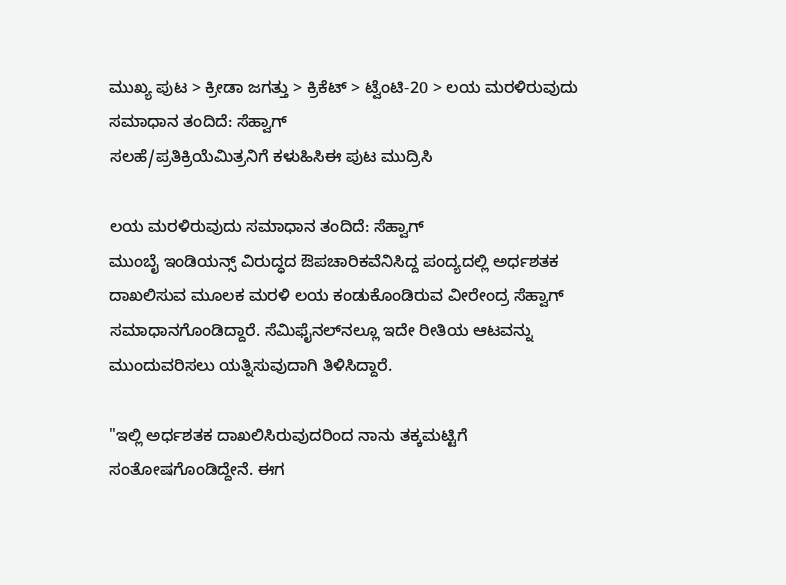ಮುಖ್ಯ ಪುಟ > ಕ್ರೀಡಾ ಜಗತ್ತು > ಕ್ರಿಕೆಟ್‌ > ಟ್ವೆಂಟಿ-20 > ಲಯ ಮರಳಿರುವುದು ಸಮಾಧಾನ ತಂದಿದೆ: ಸೆಹ್ವಾಗ್
ಸಲಹೆ/ಪ್ರತಿಕ್ರಿಯೆಮಿತ್ರನಿಗೆ ಕಳುಹಿಸಿಈ ಪುಟ ಮುದ್ರಿಸಿ

ಲಯ ಮರಳಿರುವುದು ಸಮಾಧಾನ ತಂದಿದೆ: ಸೆಹ್ವಾಗ್
ಮುಂಬೈ ಇಂಡಿಯನ್ಸ್ ವಿರುದ್ಧದ ಔಪಚಾರಿಕವೆನಿಸಿದ್ದ ಪಂದ್ಯದಲ್ಲಿ ಅರ್ಧಶತಕ ದಾಖಲಿಸುವ ಮೂಲಕ ಮರಳಿ ಲಯ ಕಂಡುಕೊಂಡಿರುವ ವೀರೇಂದ್ರ ಸೆಹ್ವಾಗ್ ಸಮಾಧಾನಗೊಂಡಿದ್ದಾರೆ. ಸೆಮಿಫೈನಲ್‌ನಲ್ಲೂ ಇದೇ ರೀತಿಯ ಆಟವನ್ನು ಮುಂದುವರಿಸಲು ಯತ್ನಿಸುವುದಾಗಿ ತಿಳಿಸಿದ್ದಾರೆ.

"ಇಲ್ಲಿ ಅರ್ಧಶತಕ ದಾಖಲಿಸಿರುವುದರಿಂದ ನಾನು ತಕ್ಕಮಟ್ಟಿಗೆ ಸಂತೋಷಗೊಂಡಿದ್ದೇನೆ. ಈಗ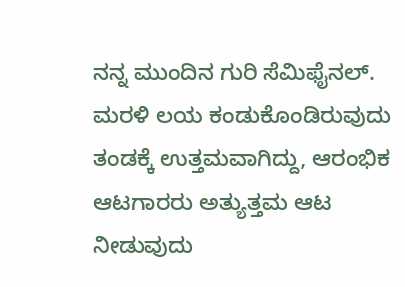ನನ್ನ ಮುಂದಿನ ಗುರಿ ಸೆಮಿಫೈನಲ್. ಮರಳಿ ಲಯ ಕಂಡುಕೊಂಡಿರುವುದು ತಂಡಕ್ಕೆ ಉತ್ತಮವಾಗಿದ್ದು, ಆರಂಭಿಕ ಆಟಗಾರರು ಅತ್ಯುತ್ತಮ ಆಟ ನೀಡುವುದು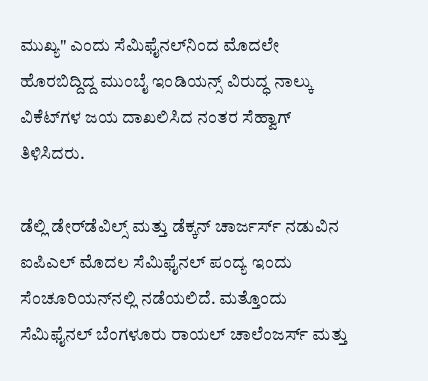ಮುಖ್ಯ" ಎಂದು ಸೆಮಿಫೈನಲ್‌ನಿಂದ ಮೊದಲೇ ಹೊರಬಿದ್ದಿದ್ದ ಮುಂಬೈ ಇಂಡಿಯನ್ಸ್ ವಿರುದ್ಧ ನಾಲ್ಕು ವಿಕೆಟ್‌ಗಳ ಜಯ ದಾಖಲಿಸಿದ ನಂತರ ಸೆಹ್ವಾಗ್ ತಿಳಿಸಿದರು.

ಡೆಲ್ಲಿ ಡೇರ್‌ಡೆವಿಲ್ಸ್ ಮತ್ತು ಡೆಕ್ಕನ್ ಚಾರ್ಜರ್ಸ್ ನಡುವಿನ ಐಪಿಎಲ್ ಮೊದಲ ಸೆಮಿಫೈನಲ್ ಪಂದ್ಯ ಇಂದು ಸೆಂಚೂರಿಯನ್‌ನಲ್ಲಿ ನಡೆಯಲಿದೆ. ಮತ್ತೊಂದು ಸೆಮಿಫೈನಲ್ ಬೆಂಗಳೂರು ರಾಯಲ್ ಚಾಲೆಂಜರ್ಸ್ ಮತ್ತು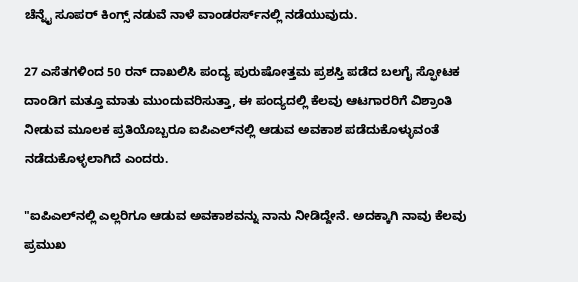ಚೆನ್ನೈ ಸೂಪರ್ ಕಿಂಗ್ಸ್ ನಡುವೆ ನಾಳೆ ವಾಂಡರರ್ಸ್‌ನಲ್ಲಿ ನಡೆಯುವುದು.

27 ಎಸೆತಗಳಿಂದ 50 ರನ್ ದಾಖಲಿಸಿ ಪಂದ್ಯ ಪುರುಷೋತ್ತಮ ಪ್ರಶಸ್ತಿ ಪಡೆದ ಬಲಗೈ ಸ್ಫೋಟಕ ದಾಂಡಿಗ ಮತ್ತೂ ಮಾತು ಮುಂದುವರಿಸುತ್ತಾ, ಈ ಪಂದ್ಯದಲ್ಲಿ ಕೆಲವು ಆಟಗಾರರಿಗೆ ವಿಶ್ರಾಂತಿ ನೀಡುವ ಮೂಲಕ ಪ್ರತಿಯೊಬ್ಬರೂ ಐಪಿಎಲ್‌ನಲ್ಲಿ ಆಡುವ ಅವಕಾಶ ಪಡೆದುಕೊಳ್ಳುವಂತೆ ನಡೆದುಕೊಳ್ಳಲಾಗಿದೆ ಎಂದರು.

"ಐಪಿಎಲ್‌ನಲ್ಲಿ ಎಲ್ಲರಿಗೂ ಆಡುವ ಅವಕಾಶವನ್ನು ನಾನು ನೀಡಿದ್ದೇನೆ. ಅದಕ್ಕಾಗಿ ನಾವು ಕೆಲವು ಪ್ರಮುಖ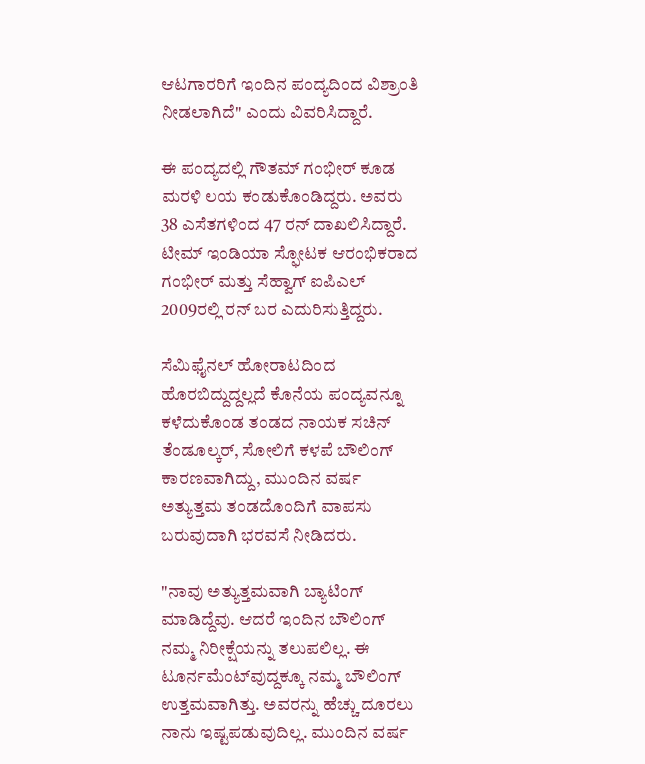ಆಟಗಾರರಿಗೆ ಇಂದಿನ ಪಂದ್ಯದಿಂದ ವಿಶ್ರಾಂತಿ ನೀಡಲಾಗಿದೆ" ಎಂದು ವಿವರಿಸಿದ್ದಾರೆ.

ಈ ಪಂದ್ಯದಲ್ಲಿ ಗೌತಮ್ ಗಂಭೀರ್ ಕೂಡ ಮರಳಿ ಲಯ ಕಂಡುಕೊಂಡಿದ್ದರು. ಅವರು 38 ಎಸೆತಗಳಿಂದ 47 ರನ್ ದಾಖಲಿಸಿದ್ದಾರೆ. ಟೀಮ್ ಇಂಡಿಯಾ ಸ್ಫೋಟಕ ಆರಂಭಿಕರಾದ ಗಂಭೀರ್ ಮತ್ತು ಸೆಹ್ವಾಗ್ ಐಪಿಎಲ್ 2009ರಲ್ಲಿ ರನ್ ಬರ ಎದುರಿಸುತ್ತಿದ್ದರು.

ಸೆಮಿಫೈನಲ್ ಹೋರಾಟದಿಂದ ಹೊರಬಿದ್ದುದ್ದಲ್ಲದೆ ಕೊನೆಯ ಪಂದ್ಯವನ್ನೂ ಕಳೆದುಕೊಂಡ ತಂಡದ ನಾಯಕ ಸಚಿನ್ ತೆಂಡೂಲ್ಕರ್, ಸೋಲಿಗೆ ಕಳಪೆ ಬೌಲಿಂಗ್ ಕಾರಣವಾಗಿದ್ದು, ಮುಂದಿನ ವರ್ಷ ಅತ್ಯುತ್ತಮ ತಂಡದೊಂದಿಗೆ ವಾಪಸು ಬರುವುದಾಗಿ ಭರವಸೆ ನೀಡಿದರು.

"ನಾವು ಅತ್ಯುತ್ತಮವಾಗಿ ಬ್ಯಾಟಿಂಗ್ ಮಾಡಿದ್ದೆವು. ಆದರೆ ಇಂದಿನ ಬೌಲಿಂಗ್ ನಮ್ಮ ನಿರೀಕ್ಷೆಯನ್ನು ತಲುಪಲಿಲ್ಲ. ಈ ಟೂರ್ನಮೆಂಟ್‌ವುದ್ದಕ್ಕೂ ನಮ್ಮ ಬೌಲಿಂಗ್ ಉತ್ತಮವಾಗಿತ್ತು. ಅವರನ್ನು ಹೆಚ್ಚು ದೂರಲು ನಾನು ಇಷ್ಟಪಡುವುದಿಲ್ಲ. ಮುಂದಿನ ವರ್ಷ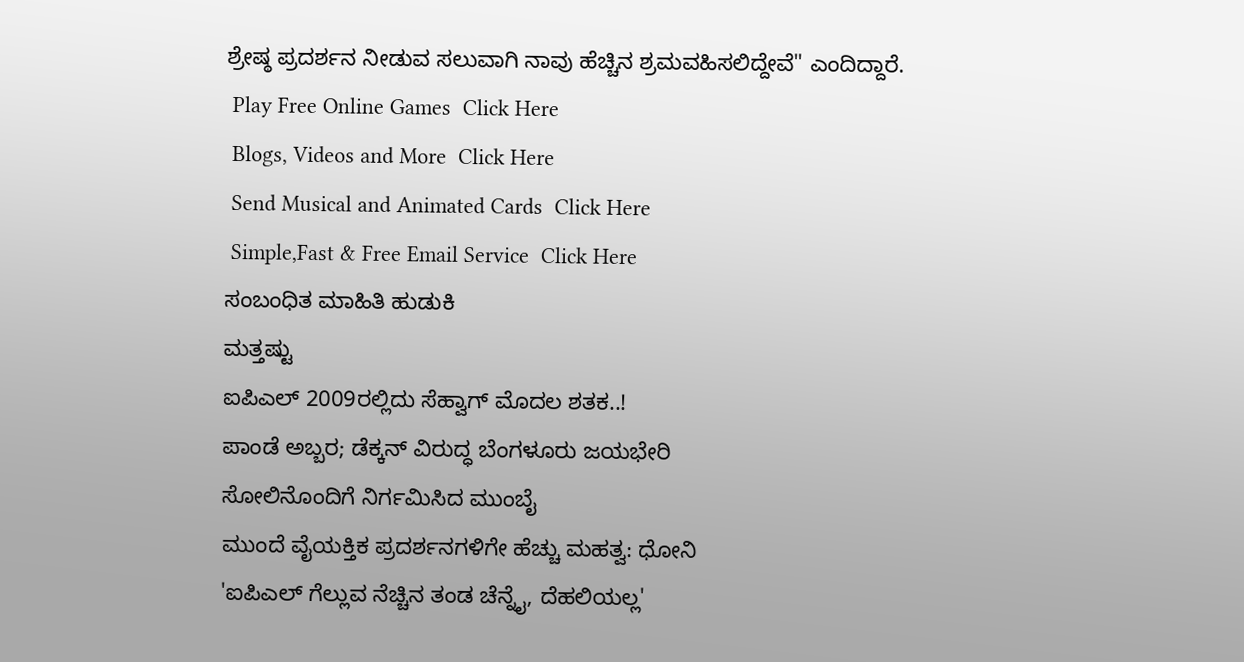ಶ್ರೇಷ್ಠ ಪ್ರದರ್ಶನ ನೀಡುವ ಸಲುವಾಗಿ ನಾವು ಹೆಚ್ಚಿನ ಶ್ರಮವಹಿಸಲಿದ್ದೇವೆ" ಎಂದಿದ್ದಾರೆ.
 Play Free Online Games  Click Here
 Blogs, Videos and More  Click Here
 Send Musical and Animated Cards  Click Here
 Simple,Fast & Free Email Service  Click Here
ಸಂಬಂಧಿತ ಮಾಹಿತಿ ಹುಡುಕಿ
ಮತ್ತಷ್ಟು
ಐಪಿಎಲ್ 2009ರಲ್ಲಿದು ಸೆಹ್ವಾಗ್ ಮೊದಲ ಶತಕ..!
ಪಾಂಡೆ ಅಬ್ಬರ; ಡೆಕ್ಕನ್ ವಿರುದ್ಧ ಬೆಂಗಳೂರು ಜಯಭೇರಿ
ಸೋಲಿನೊಂದಿಗೆ ನಿರ್ಗಮಿಸಿದ ಮುಂಬೈ
ಮುಂದೆ ವೈಯಕ್ತಿಕ ಪ್ರದರ್ಶನಗಳಿಗೇ ಹೆಚ್ಚು ಮಹತ್ವ: ಧೋನಿ
'ಐಪಿಎಲ್ ಗೆಲ್ಲುವ ನೆಚ್ಚಿನ ತಂಡ ಚೆನ್ನೈ, ದೆಹಲಿಯಲ್ಲ'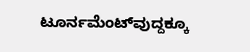ಟೂರ್ನಮೆಂಟ್‌ವುದ್ದಕ್ಕೂ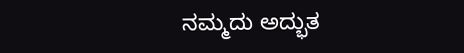ನಮ್ಮದು ಅದ್ಭುತ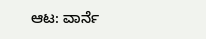ಆಟ: ವಾರ್ನೆ